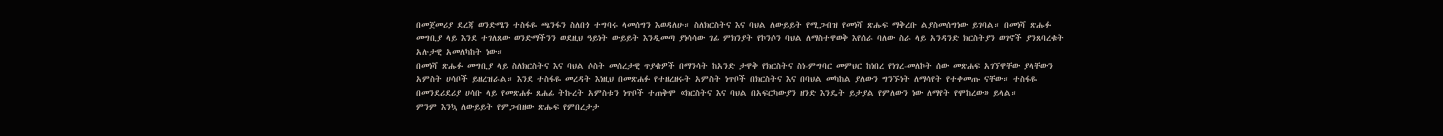በመጀመሪያ ደረጃ ወንድሜን ተስፋዬ ጫንፋን ስለበጎ ተግባሩ ላመሰግን እወዳለሁ። ስለክርስትና እና ባህል ለውይይት የሚጋብዝ የመነሻ ጽሑፍ ማቅረቡ ልያስመሰግነው ይገባል። በመነሻ ጽሑፉ መግቢያ ላይ እንደ ተገለጸው ወንድማችንን ወደዚህ ዓይነት ውይይት እንዲመጣ ያነሳሳው ገፊ ምክንያት የኮንሶን ባህል ለማስተዋወቅ እየሰራ ባለው ስራ ላይ አንዳንድ ክርስትያን ወገኖች ያንጸባረቁት አሉታዊ አመለካከት ነው።
በመነሻ ጽሑፉ መግቢያ ላይ ስለክርስትና እና ባህል ሶስት መሰረታዊ ጥያቄዎች በማንሳት ከአንድ ታዋቅ የክርስትና ስነ-ምግባር መምህር ከነበረ የነገረ-መለኮት ሰው መጽሐፍ አገኘዋቸው ያላቸውን አምስት ሀሳቦች ይዘረዝራል። እንደ ተስፋዬ መረዳት እነዚህ በመጽሐፉ የተዘረዘሩት አምስት ነጥቦች በክርስትና እና በባህል መካከል ያለውን ግንኙነት ለማሳየት የተቀመጡ ናቸው። ተስፋዬ በመንደሪደሪያ ሀሳቡ ላይ የመጽሐፉ ጸሐፊ ትኩረት አምስቱን ነጥቦች ተጠቅሞ «ክርስትና እና ባህል በአፍርካውያን ዘንድ እንዴት ይታያል የምለውን ነው ለማየት የሞከረው» ይላል።
ምንም እንኳ ለውይይት የምጋብዘው ጽሑፍ የምበረታታ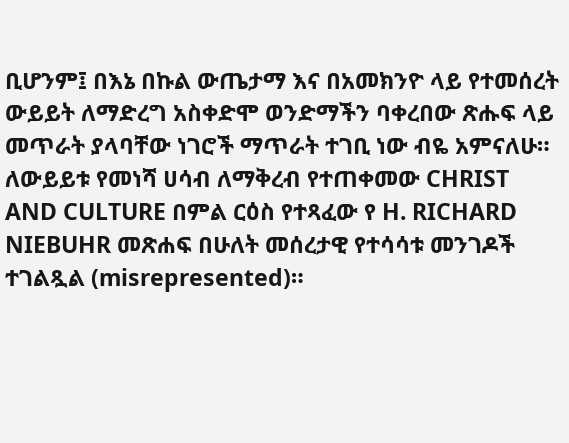ቢሆንም፤ በእኔ በኩል ውጤታማ እና በአመክንዮ ላይ የተመሰረት ውይይት ለማድረግ አስቀድሞ ወንድማችን ባቀረበው ጽሑፍ ላይ መጥራት ያላባቸው ነገሮች ማጥራት ተገቢ ነው ብዬ አምናለሁ። ለውይይቱ የመነሻ ሀሳብ ለማቅረብ የተጠቀመው CHRIST AND CULTURE በምል ርዕስ የተጻፈው የ H. RICHARD NIEBUHR መጽሐፍ በሁለት መሰረታዊ የተሳሳቱ መንገዶች ተገልጿል (misrepresented)።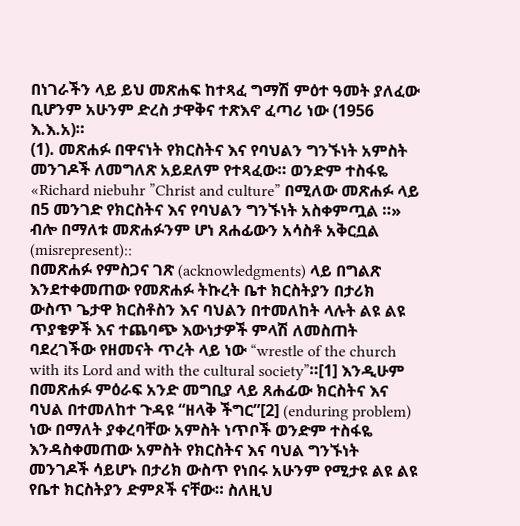በነገራችን ላይ ይህ መጽሐፍ ከተጻፈ ግማሽ ምዕተ ዓመት ያለፈው ቢሆንም አሁንም ድረስ ታዋቅና ተጽእኖ ፈጣሪ ነው (1956 እ.እ.አ)።
(1). መጽሐፉ በዋናነት የክርስትና እና የባህልን ግንኙነት አምስት መንገዶች ለመግለጽ አይደለም የተጻፈው። ወንድም ተስፋዬ «Richard niebuhr ”Christ and culture” በሚለው መጽሐፉ ላይ በ5 መንገድ የክርስትና እና የባህልን ግንኙነት አስቀምጧል ።» ብሎ በማለቱ መጽሐፉንም ሆነ ጸሐፊውን አሳስቶ አቅርቧል (misrepresent)::
በመጽሐፉ የምስጋና ገጽ (acknowledgments) ላይ በግልጽ እንደተቀመጠው የመጽሐፉ ትኩረት ቤተ ክርስትያን በታሪክ ውስጥ ጌታዋ ክርስቶስን እና ባህልን በተመለከት ላሉት ልዩ ልዩ ጥያቄዎች እና ተጨባጭ እውነታዎች ምላሽ ለመስጠት ባደረገችው የዘመናት ጥረት ላይ ነው “wrestle of the church with its Lord and with the cultural society”።[1] እንዲሁም በመጽሐፉ ምዕራፍ አንድ መግቢያ ላይ ጸሐፊው ክርስትና እና ባህል በተመለከተ ጉዳዩ “ዘላቅ ችግር”[2] (enduring problem) ነው በማለት ያቀረባቸው አምስት ነጥቦች ወንድም ተስፋዬ እንዳስቀመጠው አምስት የክርስትና እና ባህል ግንኙነት መንገዶች ሳይሆኑ በታሪክ ውስጥ የነበሩ አሁንም የሚታዩ ልዩ ልዩ የቤተ ክርስትያን ድምጾች ናቸው። ስለዚህ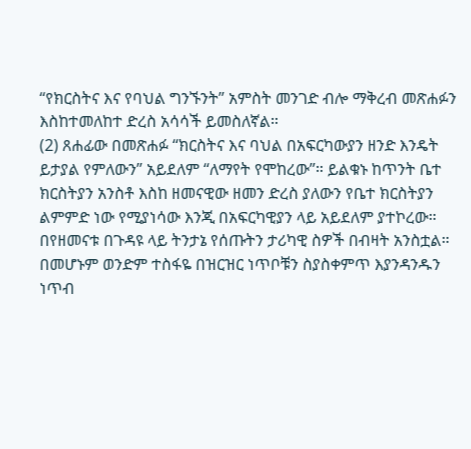“የክርስትና እና የባህል ግንኙንት” አምስት መንገድ ብሎ ማቅረብ መጽሐፉን እስከተመለከተ ድረስ አሳሳች ይመስለኛል።
(2) ጸሐፊው በመጽሐፉ “ክርስትና እና ባህል በአፍርካውያን ዘንድ እንዴት ይታያል የምለውን” አይደለም “ለማየት የሞከረው”። ይልቁኑ ከጥንት ቤተ ክርስትያን አንስቶ እስከ ዘመናዊው ዘመን ድረስ ያለውን የቤተ ክርስትያን ልምምድ ነው የሚያነሳው እንጂ በአፍርካዊያን ላይ አይደለም ያተኮረው። በየዘመናቱ በጉዳዩ ላይ ትንታኔ የሰጡትን ታሪካዊ ስዎች በብዛት አንስቷል። በመሆኑም ወንድም ተስፋዬ በዝርዝር ነጥቦቹን ስያስቀምጥ እያንዳንዱን ነጥብ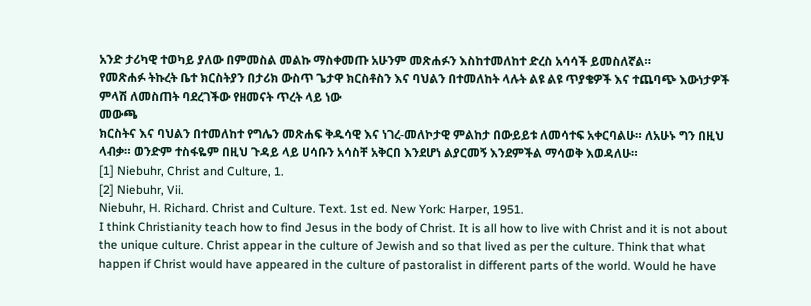አንድ ታሪካዊ ተወካይ ያለው በምመስል መልኩ ማስቀመጡ አሁንም መጽሐፉን እስከተመለከተ ድረስ አሳሳች ይመስለኛል።
የመጽሐፉ ትኩረት ቤተ ክርስትያን በታሪክ ውስጥ ጌታዋ ክርስቶስን እና ባህልን በተመለከት ላሉት ልዩ ልዩ ጥያቄዎች እና ተጨባጭ እውነታዎች ምላሽ ለመስጠት ባደረገችው የዘመናት ጥረት ላይ ነው
መውጫ
ክርስትና እና ባህልን በተመለከተ የግሌን መጽሐፍ ቅዱሳዊ እና ነገረ-መለኮታዊ ምልከታ በውይይቱ ለመሳተፍ አቀርባልሁ። ለአሁኑ ግን በዚህ ላብቃ። ወንድም ተስፋዬም በዚህ ጉዳይ ላይ ሀሳቡን አሳስቸ አቅርበ እንደሆነ ልያርመኝ እንደምችል ማሳወቅ እወዳለሁ።
[1] Niebuhr, Christ and Culture, 1.
[2] Niebuhr, Vii.
Niebuhr, H. Richard. Christ and Culture. Text. 1st ed. New York: Harper, 1951.
I think Christianity teach how to find Jesus in the body of Christ. It is all how to live with Christ and it is not about the unique culture. Christ appear in the culture of Jewish and so that lived as per the culture. Think that what happen if Christ would have appeared in the culture of pastoralist in different parts of the world. Would he have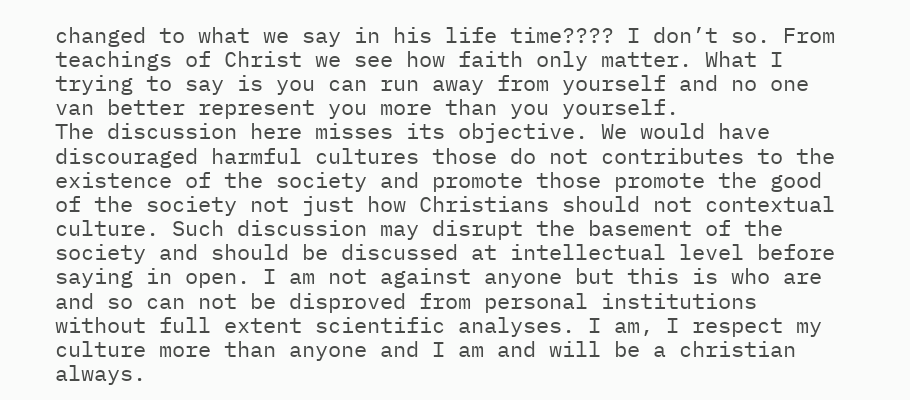changed to what we say in his life time???? I don’t so. From teachings of Christ we see how faith only matter. What I trying to say is you can run away from yourself and no one van better represent you more than you yourself.
The discussion here misses its objective. We would have discouraged harmful cultures those do not contributes to the existence of the society and promote those promote the good of the society not just how Christians should not contextual culture. Such discussion may disrupt the basement of the society and should be discussed at intellectual level before saying in open. I am not against anyone but this is who are and so can not be disproved from personal institutions without full extent scientific analyses. I am, I respect my culture more than anyone and I am and will be a christian always.